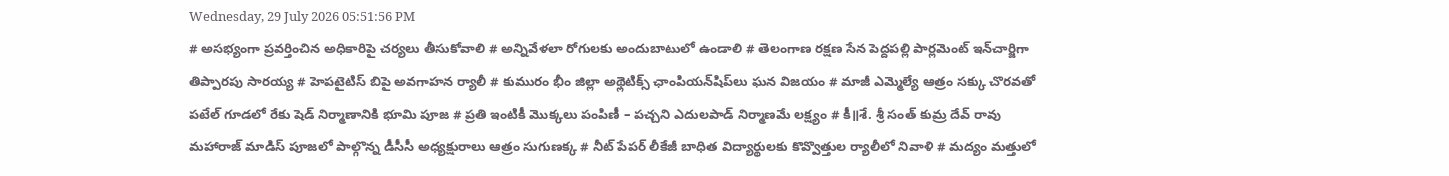Wednesday, 29 July 2026 05:51:56 PM
# అసభ్యంగా ప్రవర్తించిన అధికారిపై చర్యలు తీసుకోవాలి # అన్నివేళలా రోగులకు అందుబాటులో ఉండాలి # తెలంగాణ రక్షణ సేన పెద్దపల్లి పార్లమెంట్ ఇన్‌చార్జిగా తిప్పారపు సారయ్య # హెపటైటిస్ బిపై అవగాహన ర్యాలీ # కుమురం భీం జిల్లా అథ్లెటిక్స్ ఛాంపియన్‌షిప్‌లు ఘన విజయం # మాజీ ఎమ్మెల్యే ఆత్రం సక్కు చొరవతో పటేల్ గూడలో రేకు షెడ్ నిర్మాణానికి భూమి పూజ # ప్రతి ఇంటికీ మొక్కలు పంపిణీ – పచ్చని ఎదులపాడ్ నిర్మాణమే లక్ష్యం # కీ॥శే. శ్రీ సంత్ కుమ్ర దేవ్ రావు మహారాజ్ మాడిస్ పూజలో పాల్గొన్న డీసీసీ అధ్యక్షురాలు ఆత్రం సుగుణక్క # నీట్ పేపర్ లీకేజీ బాధిత విద్యార్థులకు కొవ్వొత్తుల ర్యాలీలో నివాళి # మద్యం మత్తులో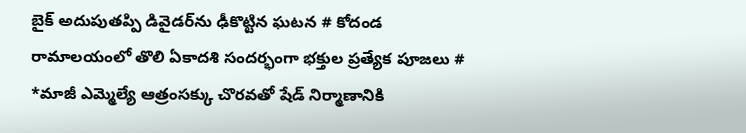బైక్‌ అదుపుతప్పి డివైడర్‌ను ఢీకొట్టిన ఘటన # కోదండ రామాలయంలో తొలి ఏకాదశి సందర్భంగా భక్తుల ప్రత్యేక పూజలు # *మాజీ ఎమ్మెల్యే ఆత్రంసక్కు చొరవతో షేడ్ నిర్మాణానికి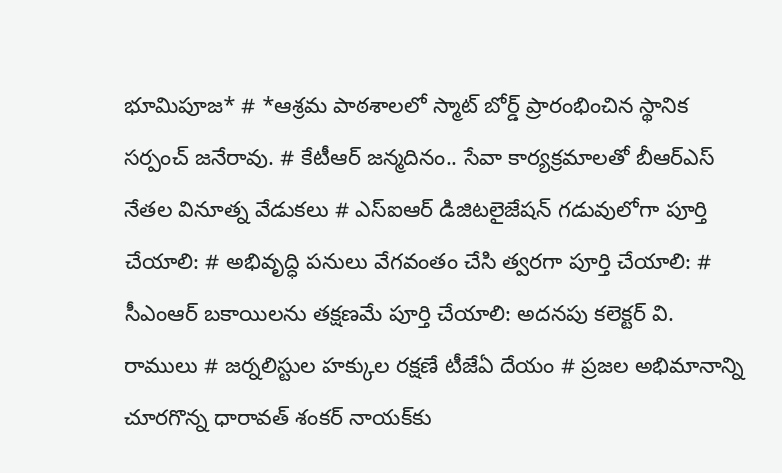భూమిపూజ* # *ఆశ్రమ పాఠశాలలో స్మాట్ బోర్డ్ ప్రారంభించిన స్థానిక సర్పంచ్ జనేరావు. # కేటీఆర్ జన్మదినం.. సేవా కార్యక్రమాలతో బీఆర్ఎస్ నేతల వినూత్న వేడుకలు # ఎస్ఐఆర్ డిజిటలైజేషన్ గడువులోగా పూర్తి చేయాలి: # అభివృద్ధి పనులు వేగవంతం చేసి త్వరగా పూర్తి చేయాలి: # సీఎంఆర్ బకాయిలను తక్షణమే పూర్తి చేయాలి: అదనపు కలెక్టర్ వి. రాములు # జర్నలిస్టుల హక్కుల రక్షణే టీజేఏ దేయం # ప్రజల అభిమానాన్ని చూరగొన్న ధారావత్ శంకర్ నాయక్‌కు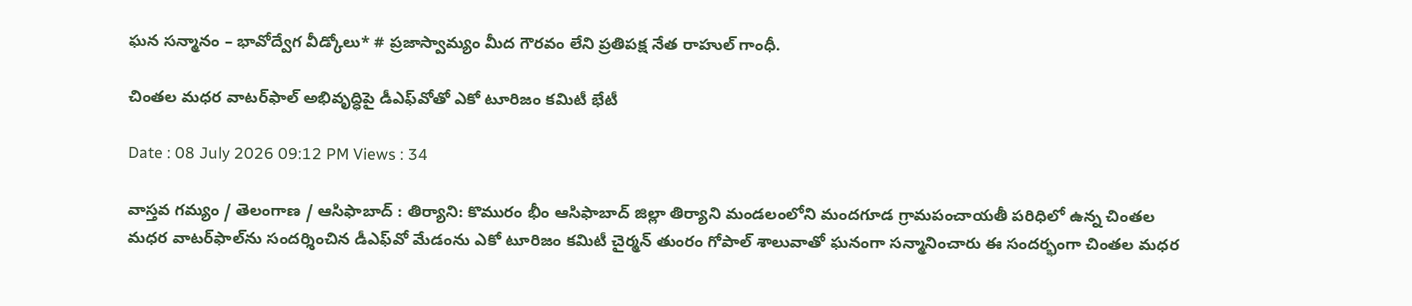ఘన సన్మానం – భావోద్వేగ వీడ్కోలు* # ప్రజాస్వామ్యం మీద గౌరవం లేని ప్రతిపక్ష నేత రాహుల్ గాంధీ.

చింతల మధర వాటర్‌ఫాల్ అభివృద్ధిపై డీఎఫ్‌వోతో ఎకో టూరిజం కమిటీ భేటీ

Date : 08 July 2026 09:12 PM Views : 34

వాస్తవ గమ్యం / తెలంగాణ / ఆసిఫాబాద్ : తిర్యాని: కొమురం భీం ఆసిఫాబాద్ జిల్లా తిర్యాని మండలంలోని మందగూడ గ్రామపంచాయతీ పరిధిలో ఉన్న చింతల మధర వాటర్‌ఫాల్‌ను సందర్శించిన డీఎఫ్‌వో మేడంను ఎకో టూరిజం కమిటీ చైర్మన్ తుంరం గోపాల్ శాలువాతో ఘనంగా సన్మానించారు ఈ సందర్భంగా చింతల మధర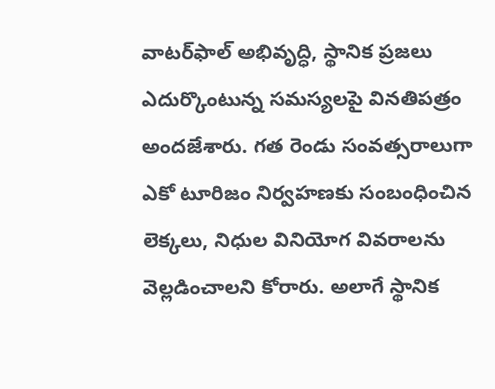వాటర్‌ఫాల్ అభివృద్ధి, స్థానిక ప్రజలు ఎదుర్కొంటున్న సమస్యలపై వినతిపత్రం అందజేశారు. గత రెండు సంవత్సరాలుగా ఎకో టూరిజం నిర్వహణకు సంబంధించిన లెక్కలు, నిధుల వినియోగ వివరాలను వెల్లడించాలని కోరారు. అలాగే స్థానిక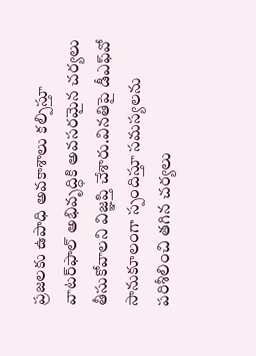ప్రజలకు ఉపాధి అవకాశాలు కల్పిస్తూ వాటర్‌ఫాల్ అభివృద్ధికి అవసరమైన చర్యలు తీసుకోవాలని విజ్ఞప్తి చేశారు.వినతిపై డీఎఫ్‌వో సానుకూలంగా స్పందిస్తూ సమస్యలను పరిశీలించి తగిన చర్యలు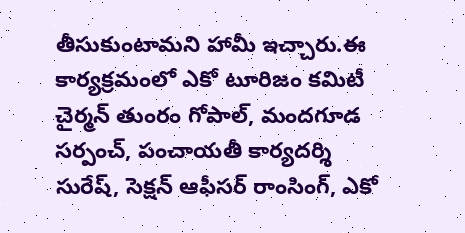తీసుకుంటామని హామీ ఇచ్చారు.ఈ కార్యక్రమంలో ఎకో టూరిజం కమిటీ చైర్మన్ తుంరం గోపాల్, మందగూడ సర్పంచ్, పంచాయతీ కార్యదర్శి సురేష్, సెక్షన్ ఆఫీసర్ రాంసింగ్, ఎకో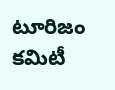టూరిజం కమిటీ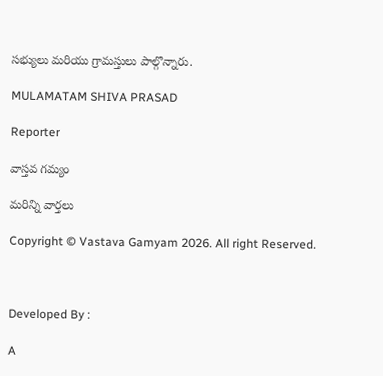సభ్యులు మరియు గ్రామస్తులు పాల్గొన్నారు.

MULAMATAM SHIVA PRASAD

Reporter

వాస్తవ గమ్యం

మరిన్ని వార్తలు

Copyright © Vastava Gamyam 2026. All right Reserved.



Developed By :

A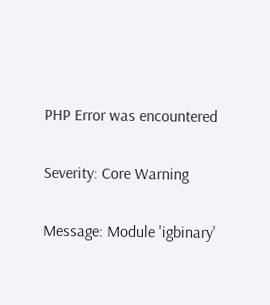PHP Error was encountered

Severity: Core Warning

Message: Module 'igbinary'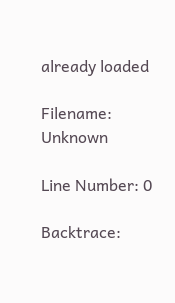already loaded

Filename: Unknown

Line Number: 0

Backtrace: